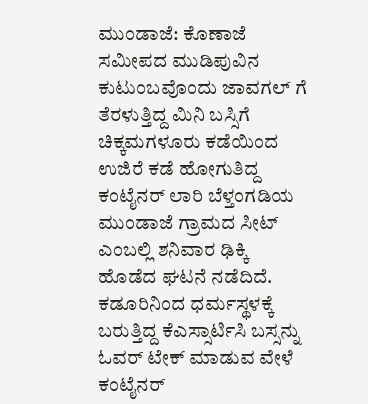ಮುಂಡಾಜೆ: ಕೊಣಾಜೆ ಸಮೀಪದ ಮುಡಿಪುವಿನ ಕುಟುಂಬವೊಂದು ಜಾವಗಲ್ ಗೆ ತೆರಳುತ್ತಿದ್ದ ಮಿನಿ ಬಸ್ಸಿಗೆ ಚಿಕ್ಕಮಗಳೂರು ಕಡೆಯಿಂದ ಉಜಿರೆ ಕಡೆ ಹೋಗುತಿದ್ದ ಕಂಟೈನರ್ ಲಾರಿ ಬೆಳ್ತಂಗಡಿಯ ಮುಂಡಾಜೆ ಗ್ರಾಮದ ಸೀಟ್ ಎಂಬಲ್ಲಿ ಶನಿವಾರ ಢಿಕ್ಕಿ ಹೊಡೆದ ಘಟನೆ ನಡೆದಿದೆ.
ಕಡೂರಿನಿಂದ ಧರ್ಮಸ್ಥಳಕ್ಕೆ ಬರುತ್ತಿದ್ದ ಕೆಎಸ್ಸಾರ್ಟಿಸಿ ಬಸ್ಸನ್ನು ಓವರ್ ಟೇಕ್ ಮಾಡುವ ವೇಳೆ ಕಂಟೈನರ್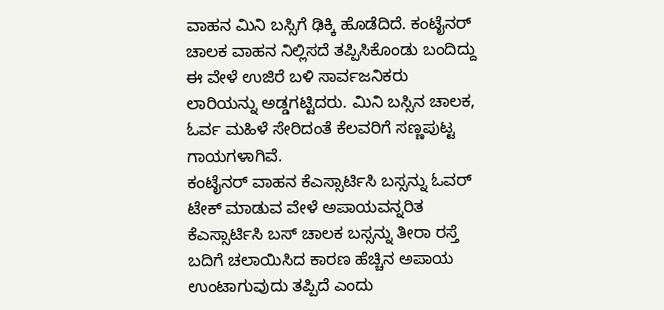ವಾಹನ ಮಿನಿ ಬಸ್ಸಿಗೆ ಢಿಕ್ಕಿ ಹೊಡೆದಿದೆ. ಕಂಟೈನರ್ ಚಾಲಕ ವಾಹನ ನಿಲ್ಲಿಸದೆ ತಪ್ಪಿಸಿಕೊಂಡು ಬಂದಿದ್ದು ಈ ವೇಳೆ ಉಜಿರೆ ಬಳಿ ಸಾರ್ವಜನಿಕರು ಲಾರಿಯನ್ನು ಅಡ್ಡಗಟ್ಟಿದರು. ಮಿನಿ ಬಸ್ಸಿನ ಚಾಲಕ, ಓರ್ವ ಮಹಿಳೆ ಸೇರಿದಂತೆ ಕೆಲವರಿಗೆ ಸಣ್ಣಪುಟ್ಟ ಗಾಯಗಳಾಗಿವೆ.
ಕಂಟೈನರ್ ವಾಹನ ಕೆಎಸ್ಸಾರ್ಟಿಸಿ ಬಸ್ಸನ್ನು ಓವರ್ ಟೇಕ್ ಮಾಡುವ ವೇಳೆ ಅಪಾಯವನ್ನರಿತ ಕೆಎಸ್ಸಾರ್ಟಿಸಿ ಬಸ್ ಚಾಲಕ ಬಸ್ಸನ್ನು ತೀರಾ ರಸ್ತೆ ಬದಿಗೆ ಚಲಾಯಿಸಿದ ಕಾರಣ ಹೆಚ್ಚಿನ ಅಪಾಯ ಉಂಟಾಗುವುದು ತಪ್ಪಿದೆ ಎಂದು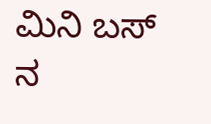ಮಿನಿ ಬಸ್ ನ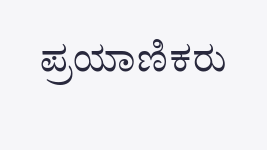ಪ್ರಯಾಣಿಕರು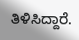ತಿಳಿಸಿದ್ದಾರೆ.